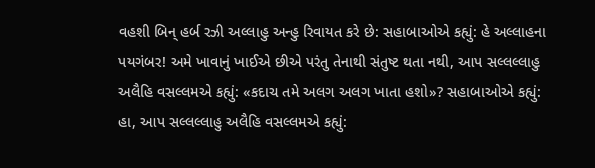વહશી બિન્ હર્બ રઝી અલ્લાહુ અન્હુ રિવાયત કરે છે: સહાબાઓએ કહ્યું: હે અલ્લાહના પયગંબર! અમે ખાવાનું ખાઈએ છીએ પરંતુ તેનાથી સંતુષ્ટ થતા નથી, આપ સલ્લલ્લાહુ અલૈહિ વસલ્લમએ કહ્યું: «કદાચ તમે અલગ અલગ ખાતા હશો»? સહાબાઓએ કહ્યું: હા, આપ સલ્લલ્લાહુ અલૈહિ વસલ્લમએ કહ્યું: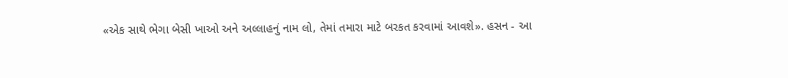«એક સાથે ભેગા બેસી ખાઓ અને અલ્લાહનું નામ લો, તેમાં તમારા માટે બરકત કરવામાં આવશે». હસન - આ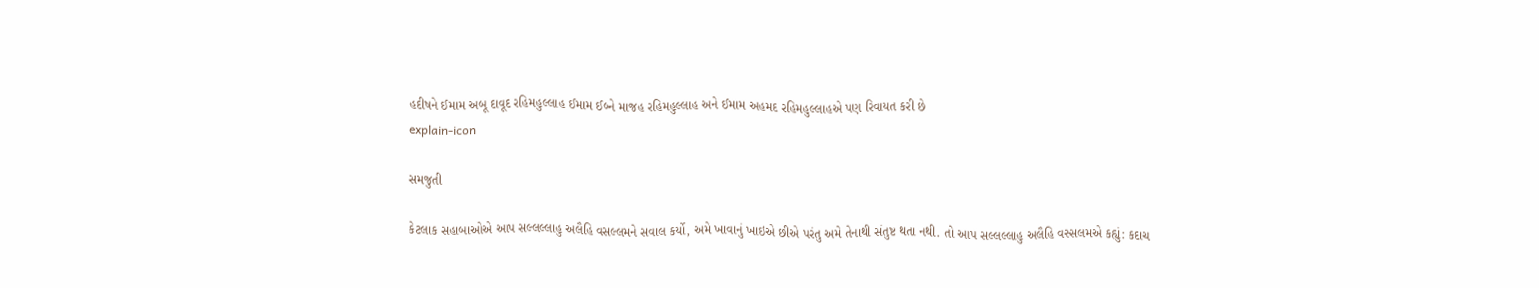હદીષને ઈમામ અબૂ દાવૂદ રહિમહુલ્લાહ ઈમામ ઈબ્ને માજહ રહિમહુલ્લાહ અને ઈમામ અહમદ રહિમહુલ્લાહએ પણ રિવાયત કરી છે
explain-icon

સમજુતી

કેટલાક સહાબાઓએ આપ સલ્લલ્લાહુ અલૈહિ વસલ્લમને સવાલ કર્યો, અમે ખાવાનું ખાઇએ છીએ પરંતુ અમે તેનાથી સંતુષ્ટ થતા નથી. તો આપ સલ્લલ્લાહુ અલૈહિ વસ્સલમએ કહ્યું: કદાચ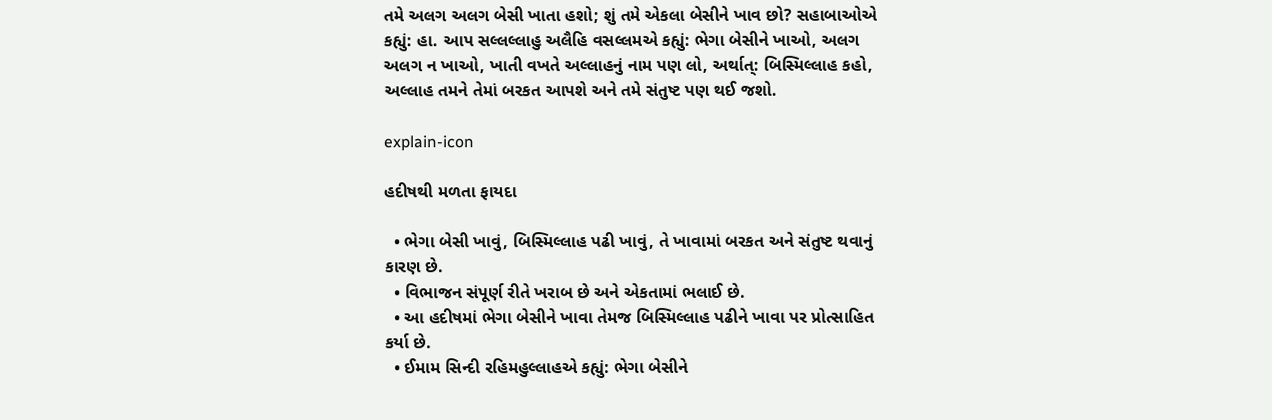તમે અલગ અલગ બેસી ખાતા હશો; શું તમે એકલા બેસીને ખાવ છો? સહાબાઓએ કહ્યું: હા. આપ સલ્લલ્લાહુ અલૈહિ વસલ્લમએ કહ્યું: ભેગા બેસીને ખાઓ, અલગ અલગ ન ખાઓ, ખાતી વખતે અલ્લાહનું નામ પણ લો, અર્થાત્: બિસ્મિલ્લાહ કહો, અલ્લાહ તમને તેમાં બરકત આપશે અને તમે સંતુષ્ટ પણ થઈ જશો.

explain-icon

હદીષથી મળતા ફાયદા

  • ભેગા બેસી ખાવું, બિસ્મિલ્લાહ પઢી ખાવું, તે ખાવામાં બરકત અને સંતુષ્ટ થવાનું કારણ છે.
  • વિભાજન સંપૂર્ણ રીતે ખરાબ છે અને એકતામાં ભલાઈ છે.
  • આ હદીષમાં ભેગા બેસીને ખાવા તેમજ બિસ્મિલ્લાહ પઢીને ખાવા પર પ્રોત્સાહિત કર્યા છે.
  • ઈમામ સિન્દી રહિમહુલ્લાહએ કહ્યું: ભેગા બેસીને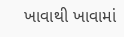ખાવાથી ખાવામાં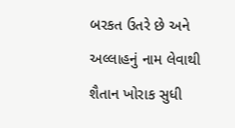બરકત ઉતરે છે અને અલ્લાહનું નામ લેવાથી શૈતાન ખોરાક સુધી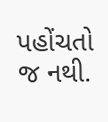પહોંચતો જ નથી.